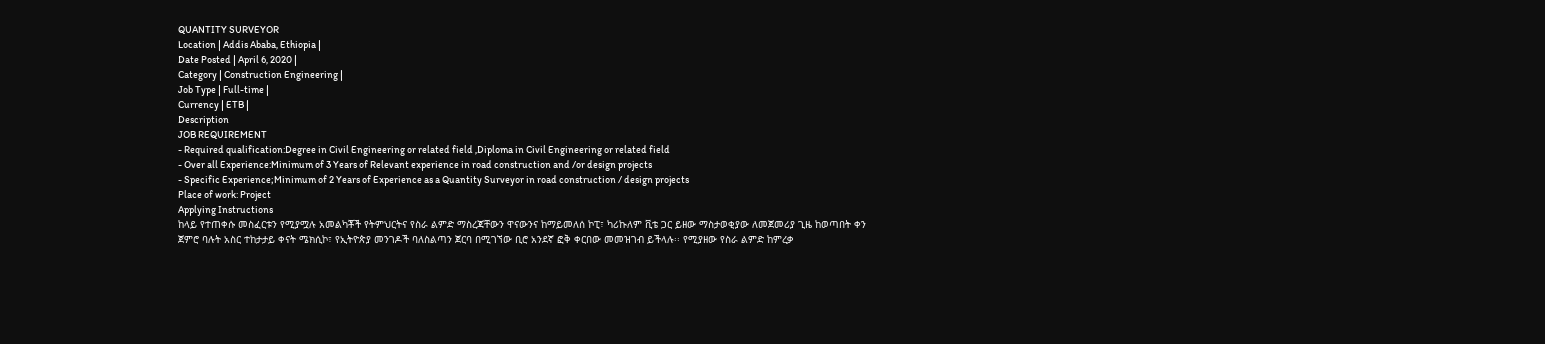QUANTITY SURVEYOR
Location | Addis Ababa, Ethiopia |
Date Posted | April 6, 2020 |
Category | Construction Engineering |
Job Type | Full-time |
Currency | ETB |
Description
JOB REQUIREMENT
- Required qualification:Degree in Civil Engineering or related field ,Diploma in Civil Engineering or related field
- Over all Experience:Minimum of 3 Years of Relevant experience in road construction and /or design projects
- Specific Experience;Minimum of 2 Years of Experience as a Quantity Surveyor in road construction / design projects
Place of work: Project
Applying Instructions
ከላይ የተጠቀሱ መስፈርቱን የሚያሟሉ አመልካቾች የትምህርትና የስራ ልምድ ማስረጃቸውን ዋናውንና ከማይመለሰ ኮፒ፣ ካሪኩለም ቪቴ ጋር ይዘው ማስታወቂያው ለመጀመሪያ ጊዜ ከወጣበት ቀን ጀምሮ ባሉት አስር ተከታታይ ቀናት ሜክሲኮ፣ የኢትዮጵያ መንገዶች ባለስልጣን ጀርባ በሚገኘው ቢሮ አንደኛ ፎቅ ቀርበው መመዝገብ ይችላሉ፡፡ የሚያዘው የስራ ልምድ ከምረቃ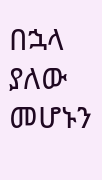በኋላ ያለው መሆኑን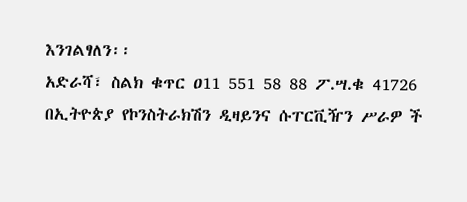እንገልፃለን፡፡
አድራሻ፣ ስልክ ቁጥር ዐ11 551 58 88 ፖ.ሣ.ቁ 41726
በኢትዮጵያ የኮንስትራክሽን ዲዛይንና ሱፐርቪዥን ሥራዎ ች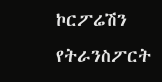ኮርፖሬሽን
የትራንስፖርት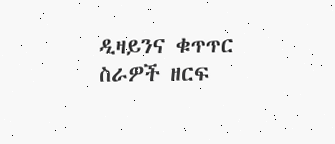ዲዛይንና ቁጥጥር ስራዎች ዘርፍ